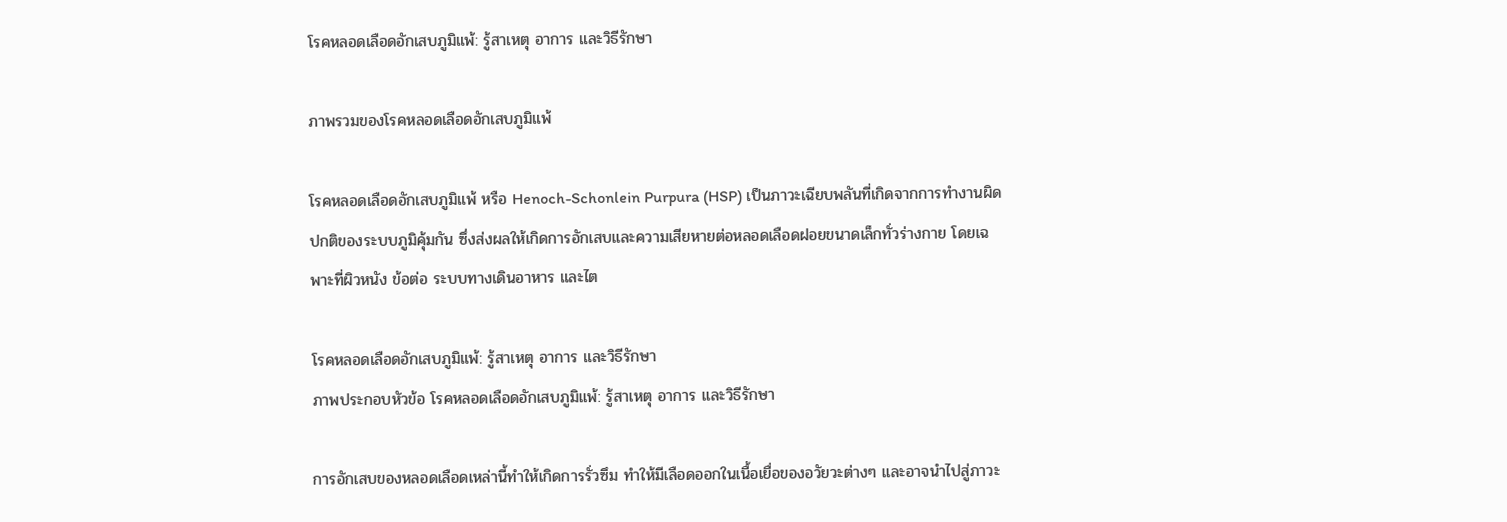โรคหลอดเลือดอักเสบภูมิแพ้: รู้สาเหตุ อาการ และวิธีรักษา

ภาพรวมของโรคหลอดเลือดอักเสบภูมิแพ้

โรคหลอดเลือดอักเสบภูมิแพ้ หรือ Henoch-Schonlein Purpura (HSP) เป็นภาวะเฉียบพลันที่เกิดจากการทำงานผิดปกติของระบบภูมิคุ้มกัน ซึ่งส่งผลให้เกิดการอักเสบและความเสียหายต่อหลอดเลือดฝอยขนาดเล็กทั่วร่างกาย โดยเฉพาะที่ผิวหนัง ข้อต่อ ระบบทางเดินอาหาร และไต

โรคหลอดเลือดอักเสบภูมิแพ้: รู้สาเหตุ อาการ และวิธีรักษา
ภาพประกอบหัวข้อ โรคหลอดเลือดอักเสบภูมิแพ้: รู้สาเหตุ อาการ และวิธีรักษา

การอักเสบของหลอดเลือดเหล่านี้ทำให้เกิดการรั่วซึม ทำให้มีเลือดออกในเนื้อเยื่อของอวัยวะต่างๆ และอาจนำไปสู่ภาวะ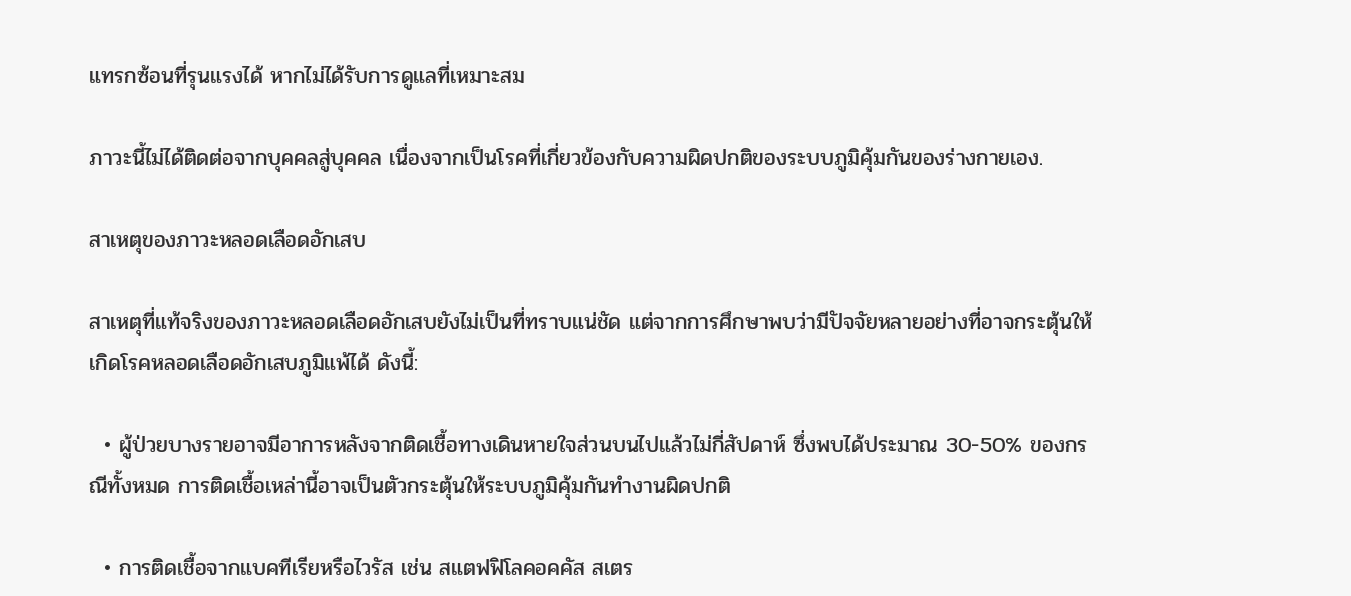แทรกซ้อนที่รุนแรงได้ หากไม่ได้รับการดูแลที่เหมาะสม

ภาวะนี้ไม่ได้ติดต่อจากบุคคลสู่บุคคล เนื่องจากเป็นโรคที่เกี่ยวข้องกับความผิดปกติของระบบภูมิคุ้มกันของร่างกายเอง.

สาเหตุของภาวะหลอดเลือดอักเสบ

สาเหตุที่แท้จริงของภาวะหลอดเลือดอักเสบยังไม่เป็นที่ทราบแน่ชัด แต่จากการศึกษาพบว่ามีปัจจัยหลายอย่างที่อาจกระตุ้นให้เกิดโรคหลอดเลือดอักเสบภูมิแพ้ได้ ดังนี้:

  • ผู้ป่วยบางรายอาจมีอาการหลังจากติดเชื้อทางเดินหายใจส่วนบนไปแล้วไม่กี่สัปดาห์ ซึ่งพบได้ประมาณ 30-50% ของกรณีทั้งหมด การติดเชื้อเหล่านี้อาจเป็นตัวกระตุ้นให้ระบบภูมิคุ้มกันทำงานผิดปกติ

  • การติดเชื้อจากแบคทีเรียหรือไวรัส เช่น สแตฟฟิโลคอคคัส สเตร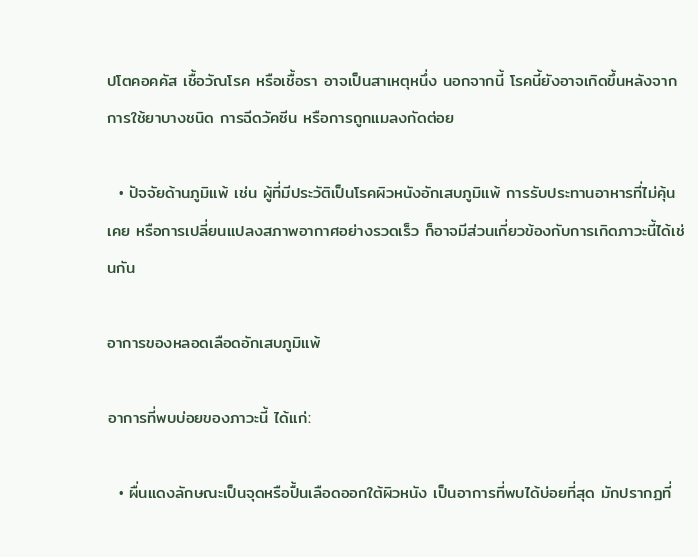ปโตคอคคัส เชื้อวัณโรค หรือเชื้อรา อาจเป็นสาเหตุหนึ่ง นอกจากนี้ โรคนี้ยังอาจเกิดขึ้นหลังจากการใช้ยาบางชนิด การฉีดวัคซีน หรือการถูกแมลงกัดต่อย

  • ปัจจัยด้านภูมิแพ้ เช่น ผู้ที่มีประวัติเป็นโรคผิวหนังอักเสบภูมิแพ้ การรับประทานอาหารที่ไม่คุ้นเคย หรือการเปลี่ยนแปลงสภาพอากาศอย่างรวดเร็ว ก็อาจมีส่วนเกี่ยวข้องกับการเกิดภาวะนี้ได้เช่นกัน

อาการของหลอดเลือดอักเสบภูมิแพ้

อาการที่พบบ่อยของภาวะนี้ ได้แก่:

  • ผื่นแดงลักษณะเป็นจุดหรือปื้นเลือดออกใต้ผิวหนัง เป็นอาการที่พบได้บ่อยที่สุด มักปรากฏที่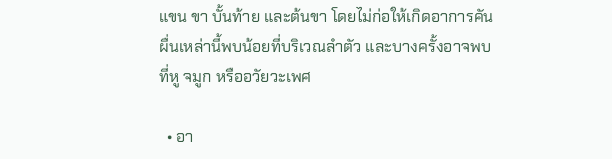แขน ขา บั้นท้าย และต้นขา โดยไม่ก่อให้เกิดอาการคัน ผื่นเหล่านี้พบน้อยที่บริเวณลำตัว และบางครั้งอาจพบที่หู จมูก หรืออวัยวะเพศ

  • อา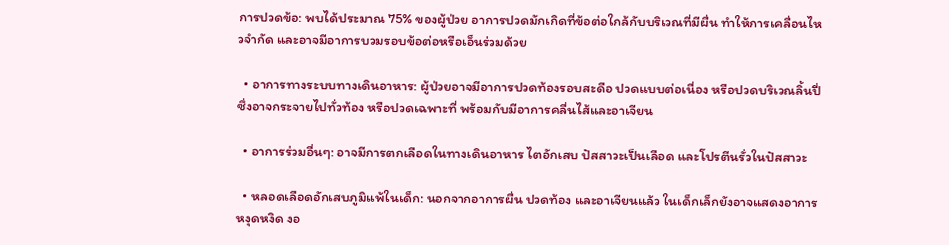การปวดข้อ: พบได้ประมาณ 75% ของผู้ป่วย อาการปวดมักเกิดที่ข้อต่อใกล้กับบริเวณที่มีผื่น ทำให้การเคลื่อนไหวจำกัด และอาจมีอาการบวมรอบข้อต่อหรือเอ็นร่วมด้วย

  • อาการทางระบบทางเดินอาหาร: ผู้ป่วยอาจมีอาการปวดท้องรอบสะดือ ปวดแบบต่อเนื่อง หรือปวดบริเวณลิ้นปี่ ซึ่งอาจกระจายไปทั่วท้อง หรือปวดเฉพาะที่ พร้อมกับมีอาการคลื่นไส้และอาเจียน

  • อาการร่วมอื่นๆ: อาจมีการตกเลือดในทางเดินอาหาร ไตอักเสบ ปัสสาวะเป็นเลือด และโปรตีนรั่วในปัสสาวะ

  • หลอดเลือดอักเสบภูมิแพ้ในเด็ก: นอกจากอาการผื่น ปวดท้อง และอาเจียนแล้ว ในเด็กเล็กยังอาจแสดงอาการหงุดหงิด งอ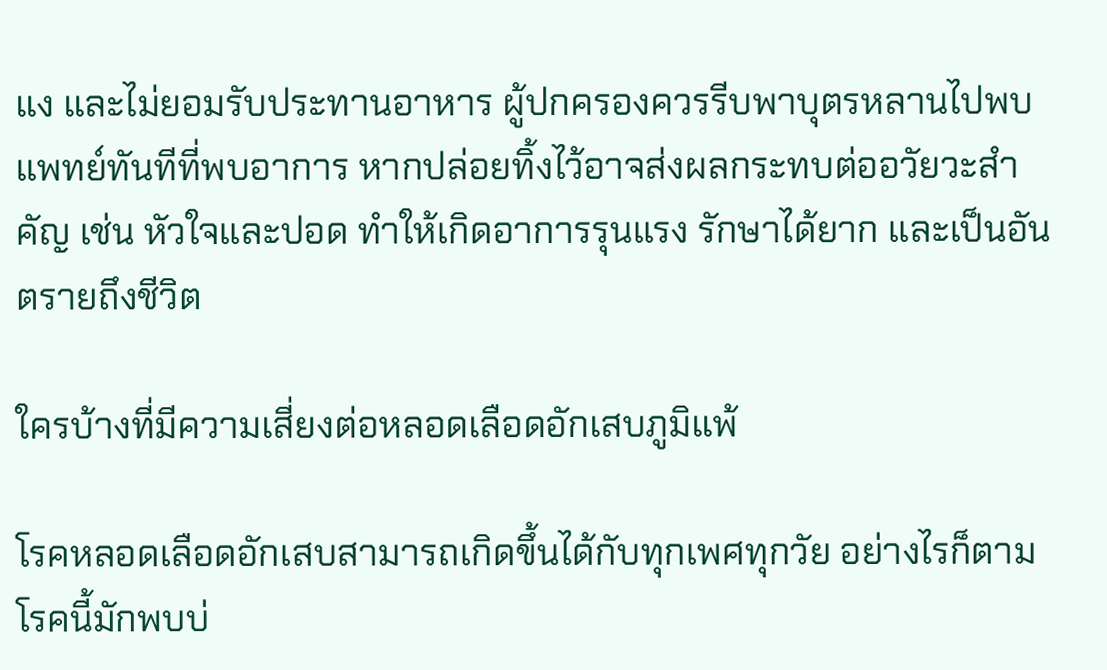แง และไม่ยอมรับประทานอาหาร ผู้ปกครองควรรีบพาบุตรหลานไปพบแพทย์ทันทีที่พบอาการ หากปล่อยทิ้งไว้อาจส่งผลกระทบต่ออวัยวะสำคัญ เช่น หัวใจและปอด ทำให้เกิดอาการรุนแรง รักษาได้ยาก และเป็นอันตรายถึงชีวิต

ใครบ้างที่มีความเสี่ยงต่อหลอดเลือดอักเสบภูมิแพ้

โรคหลอดเลือดอักเสบสามารถเกิดขึ้นได้กับทุกเพศทุกวัย อย่างไรก็ตาม โรคนี้มักพบบ่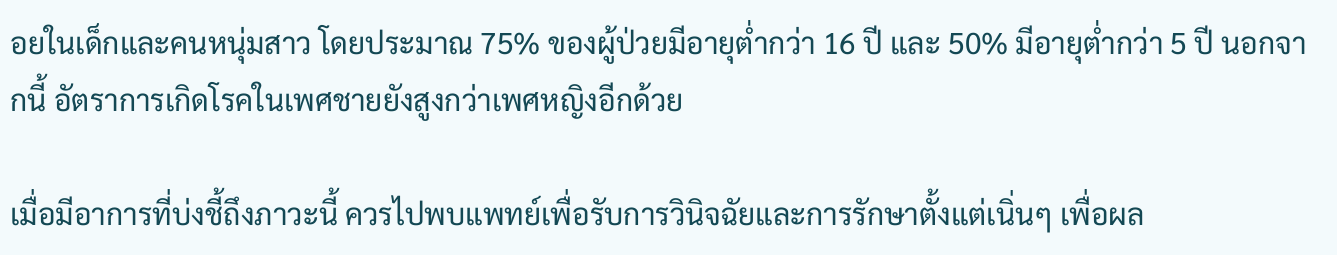อยในเด็กและคนหนุ่มสาว โดยประมาณ 75% ของผู้ป่วยมีอายุต่ำกว่า 16 ปี และ 50% มีอายุต่ำกว่า 5 ปี นอกจากนี้ อัตราการเกิดโรคในเพศชายยังสูงกว่าเพศหญิงอีกด้วย

เมื่อมีอาการที่บ่งชี้ถึงภาวะนี้ ควรไปพบแพทย์เพื่อรับการวินิจฉัยและการรักษาตั้งแต่เนิ่นๆ เพื่อผล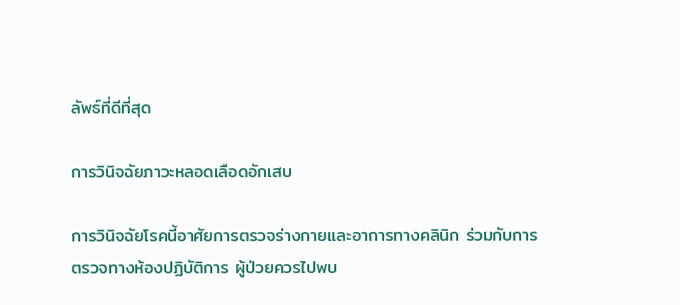ลัพธ์ที่ดีที่สุด

การวินิจฉัยภาวะหลอดเลือดอักเสบ

การวินิจฉัยโรคนี้อาศัยการตรวจร่างกายและอาการทางคลินิก ร่วมกับการตรวจทางห้องปฏิบัติการ ผู้ป่วยควรไปพบ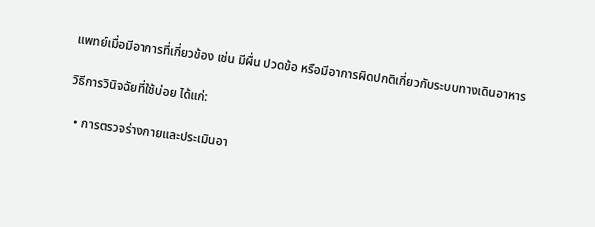แพทย์เมื่อมีอาการที่เกี่ยวข้อง เช่น มีผื่น ปวดข้อ หรือมีอาการผิดปกติเกี่ยวกับระบบทางเดินอาหาร

วิธีการวินิจฉัยที่ใช้บ่อย ได้แก่:

  • การตรวจร่างกายและประเมินอา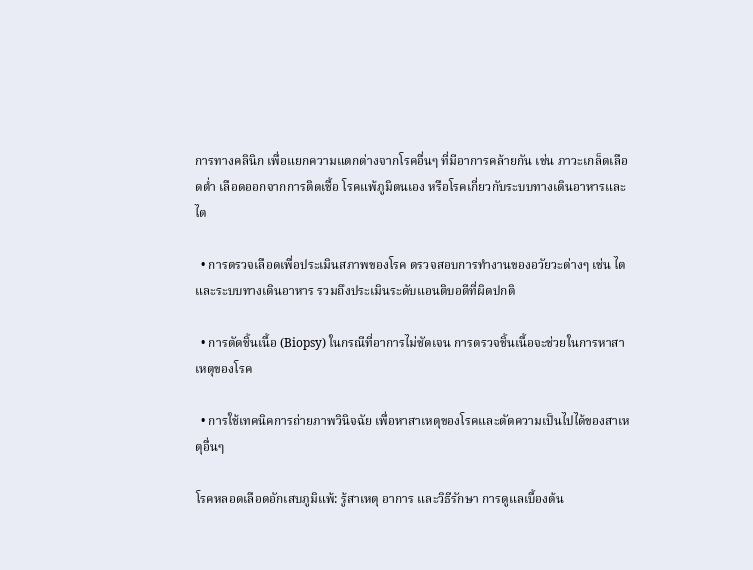การทางคลินิก เพื่อแยกความแตกต่างจากโรคอื่นๆ ที่มีอาการคล้ายกัน เช่น ภาวะเกล็ดเลือดต่ำ เลือดออกจากการติดเชื้อ โรคแพ้ภูมิตนเอง หรือโรคเกี่ยวกับระบบทางเดินอาหารและไต

  • การตรวจเลือดเพื่อประเมินสภาพของโรค ตรวจสอบการทำงานของอวัยวะต่างๆ เช่น ไตและระบบทางเดินอาหาร รวมถึงประเมินระดับแอนติบอดีที่ผิดปกติ

  • การตัดชิ้นเนื้อ (Biopsy) ในกรณีที่อาการไม่ชัดเจน การตรวจชิ้นเนื้อจะช่วยในการหาสาเหตุของโรค

  • การใช้เทคนิคการถ่ายภาพวินิจฉัย เพื่อหาสาเหตุของโรคและตัดความเป็นไปได้ของสาเหตุอื่นๆ

โรคหลอดเลือดอักเสบภูมิแพ้: รู้สาเหตุ อาการ และวิธีรักษา การดูแลเบื้องต้น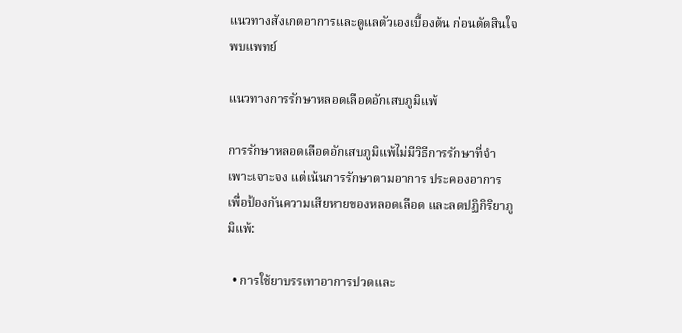แนวทางสังเกตอาการและดูแลตัวเองเบื้องต้น ก่อนตัดสินใจพบแพทย์

แนวทางการรักษาหลอดเลือดอักเสบภูมิแพ้

การรักษาหลอดเลือดอักเสบภูมิแพ้ไม่มีวิธีการรักษาที่จำเพาะเจาะจง แต่เน้นการรักษาตามอาการ ประคองอาการ เพื่อป้องกันความเสียหายของหลอดเลือด และลดปฏิกิริยาภูมิแพ้:

  • การใช้ยาบรรเทาอาการปวดและ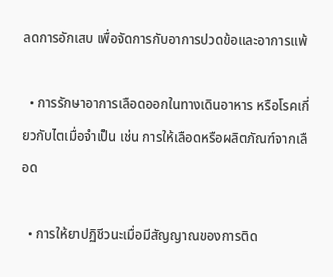ลดการอักเสบ เพื่อจัดการกับอาการปวดข้อและอาการแพ้

  • การรักษาอาการเลือดออกในทางเดินอาหาร หรือโรคเกี่ยวกับไตเมื่อจำเป็น เช่น การให้เลือดหรือผลิตภัณฑ์จากเลือด

  • การให้ยาปฏิชีวนะเมื่อมีสัญญาณของการติด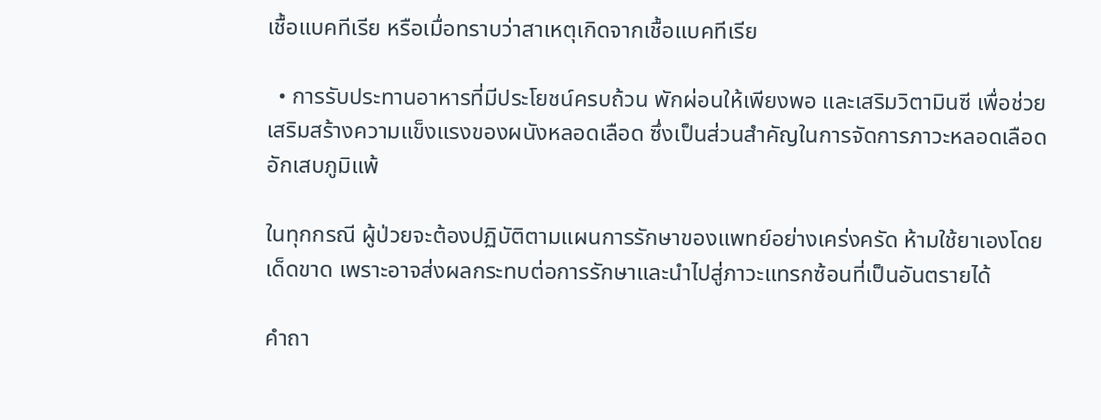เชื้อแบคทีเรีย หรือเมื่อทราบว่าสาเหตุเกิดจากเชื้อแบคทีเรีย

  • การรับประทานอาหารที่มีประโยชน์ครบถ้วน พักผ่อนให้เพียงพอ และเสริมวิตามินซี เพื่อช่วยเสริมสร้างความแข็งแรงของผนังหลอดเลือด ซึ่งเป็นส่วนสำคัญในการจัดการภาวะหลอดเลือดอักเสบภูมิแพ้

ในทุกกรณี ผู้ป่วยจะต้องปฏิบัติตามแผนการรักษาของแพทย์อย่างเคร่งครัด ห้ามใช้ยาเองโดยเด็ดขาด เพราะอาจส่งผลกระทบต่อการรักษาและนำไปสู่ภาวะแทรกซ้อนที่เป็นอันตรายได้

คำถา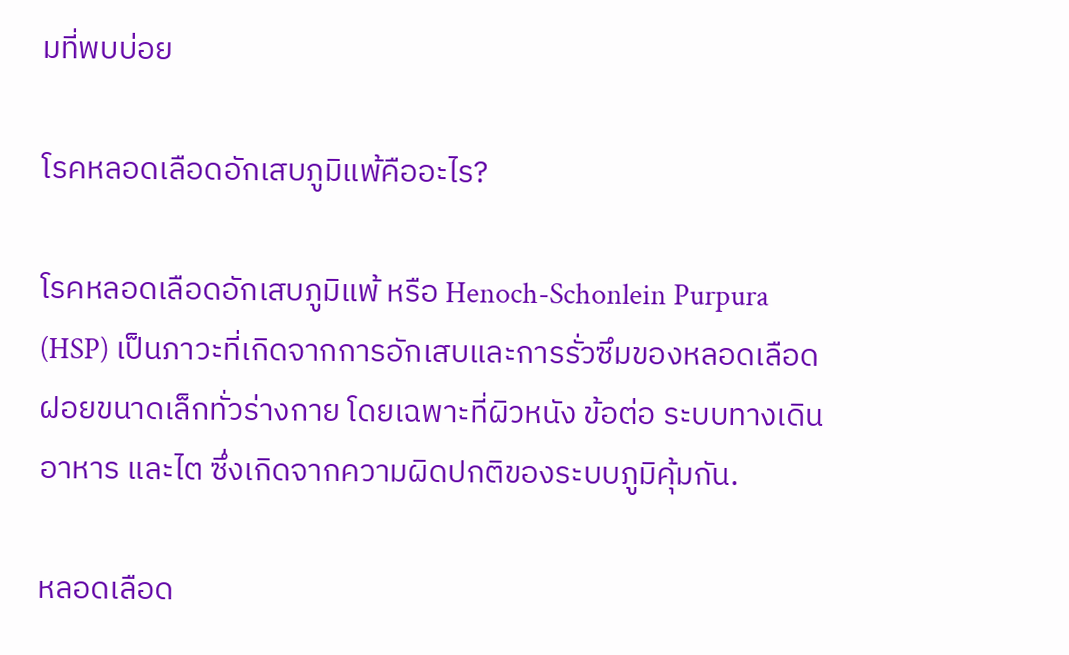มที่พบบ่อย

โรคหลอดเลือดอักเสบภูมิแพ้คืออะไร?

โรคหลอดเลือดอักเสบภูมิแพ้ หรือ Henoch-Schonlein Purpura (HSP) เป็นภาวะที่เกิดจากการอักเสบและการรั่วซึมของหลอดเลือดฝอยขนาดเล็กทั่วร่างกาย โดยเฉพาะที่ผิวหนัง ข้อต่อ ระบบทางเดินอาหาร และไต ซึ่งเกิดจากความผิดปกติของระบบภูมิคุ้มกัน.

หลอดเลือด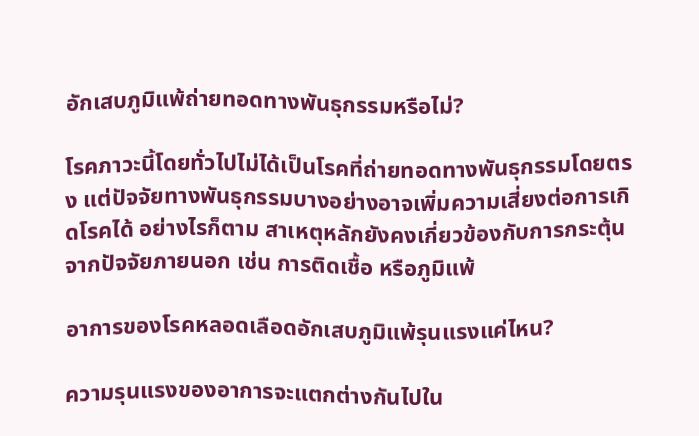อักเสบภูมิแพ้ถ่ายทอดทางพันธุกรรมหรือไม่?

โรคภาวะนี้โดยทั่วไปไม่ได้เป็นโรคที่ถ่ายทอดทางพันธุกรรมโดยตรง แต่ปัจจัยทางพันธุกรรมบางอย่างอาจเพิ่มความเสี่ยงต่อการเกิดโรคได้ อย่างไรก็ตาม สาเหตุหลักยังคงเกี่ยวข้องกับการกระตุ้นจากปัจจัยภายนอก เช่น การติดเชื้อ หรือภูมิแพ้

อาการของโรคหลอดเลือดอักเสบภูมิแพ้รุนแรงแค่ไหน?

ความรุนแรงของอาการจะแตกต่างกันไปใน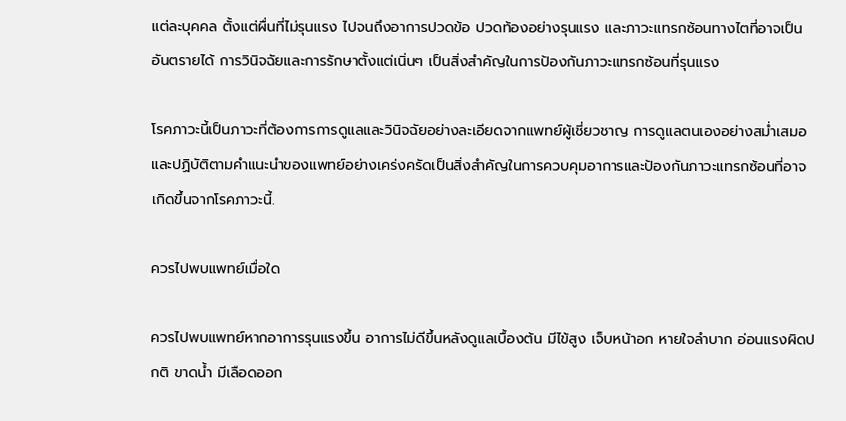แต่ละบุคคล ตั้งแต่ผื่นที่ไม่รุนแรง ไปจนถึงอาการปวดข้อ ปวดท้องอย่างรุนแรง และภาวะแทรกซ้อนทางไตที่อาจเป็นอันตรายได้ การวินิจฉัยและการรักษาตั้งแต่เนิ่นๆ เป็นสิ่งสำคัญในการป้องกันภาวะแทรกซ้อนที่รุนแรง

โรคภาวะนี้เป็นภาวะที่ต้องการการดูแลและวินิจฉัยอย่างละเอียดจากแพทย์ผู้เชี่ยวชาญ การดูแลตนเองอย่างสม่ำเสมอและปฏิบัติตามคำแนะนำของแพทย์อย่างเคร่งครัดเป็นสิ่งสำคัญในการควบคุมอาการและป้องกันภาวะแทรกซ้อนที่อาจเกิดขึ้นจากโรคภาวะนี้.

ควรไปพบแพทย์เมื่อใด

ควรไปพบแพทย์หากอาการรุนแรงขึ้น อาการไม่ดีขึ้นหลังดูแลเบื้องต้น มีไข้สูง เจ็บหน้าอก หายใจลำบาก อ่อนแรงผิดปกติ ขาดน้ำ มีเลือดออก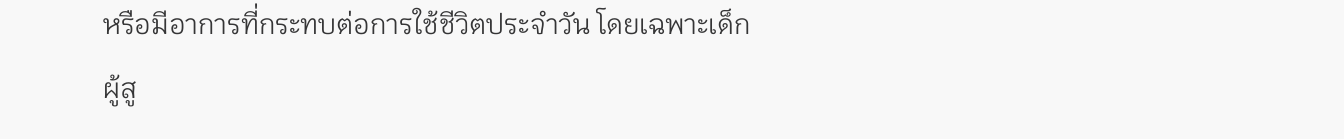หรือมีอาการที่กระทบต่อการใช้ชีวิตประจำวัน โดยเฉพาะเด็ก ผู้สู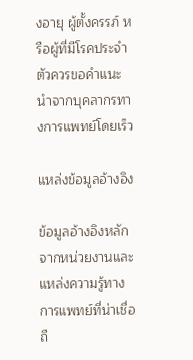งอายุ ผู้ตั้งครรภ์ หรือผู้ที่มีโรคประจำตัวควรขอคำแนะนำจากบุคลากรทางการแพทย์โดยเร็ว

แหล่งข้อมูลอ้างอิง

ข้อมูลอ้างอิงหลักจากหน่วยงานและแหล่งความรู้ทางการแพทย์ที่น่าเชื่อถื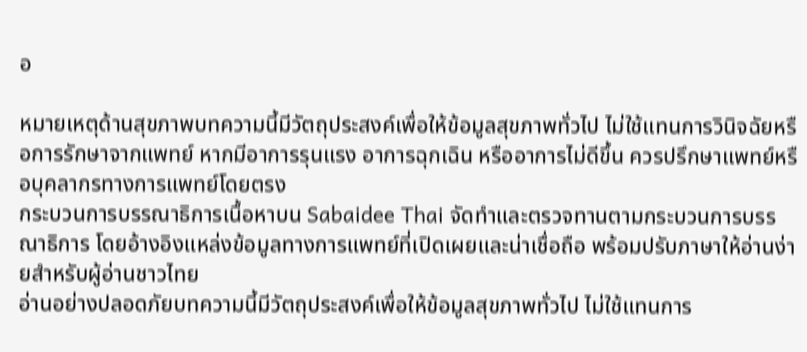อ

หมายเหตุด้านสุขภาพบทความนี้มีวัตถุประสงค์เพื่อให้ข้อมูลสุขภาพทั่วไป ไม่ใช้แทนการวินิจฉัยหรือการรักษาจากแพทย์ หากมีอาการรุนแรง อาการฉุกเฉิน หรืออาการไม่ดีขึ้น ควรปรึกษาแพทย์หรือบุคลากรทางการแพทย์โดยตรง
กระบวนการบรรณาธิการเนื้อหาบน Sabaidee Thai จัดทำและตรวจทานตามกระบวนการบรรณาธิการ โดยอ้างอิงแหล่งข้อมูลทางการแพทย์ที่เปิดเผยและน่าเชื่อถือ พร้อมปรับภาษาให้อ่านง่ายสำหรับผู้อ่านชาวไทย
อ่านอย่างปลอดภัยบทความนี้มีวัตถุประสงค์เพื่อให้ข้อมูลสุขภาพทั่วไป ไม่ใช้แทนการ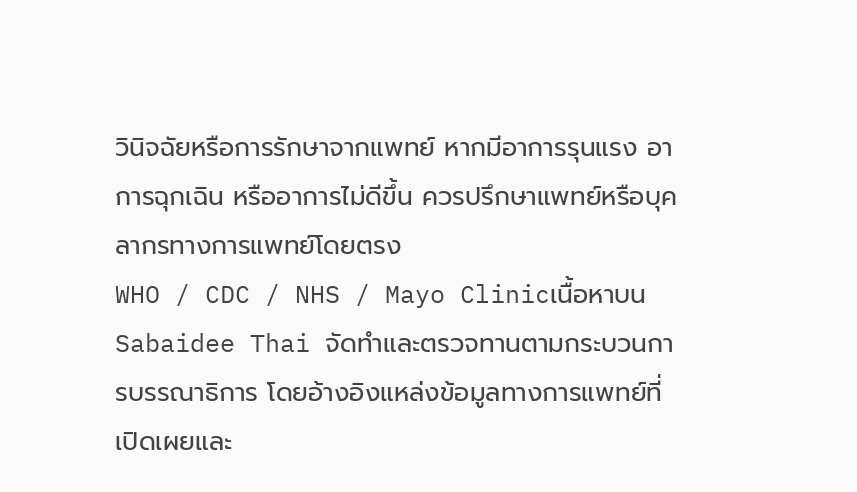วินิจฉัยหรือการรักษาจากแพทย์ หากมีอาการรุนแรง อาการฉุกเฉิน หรืออาการไม่ดีขึ้น ควรปรึกษาแพทย์หรือบุคลากรทางการแพทย์โดยตรง
WHO / CDC / NHS / Mayo Clinicเนื้อหาบน Sabaidee Thai จัดทำและตรวจทานตามกระบวนการบรรณาธิการ โดยอ้างอิงแหล่งข้อมูลทางการแพทย์ที่เปิดเผยและ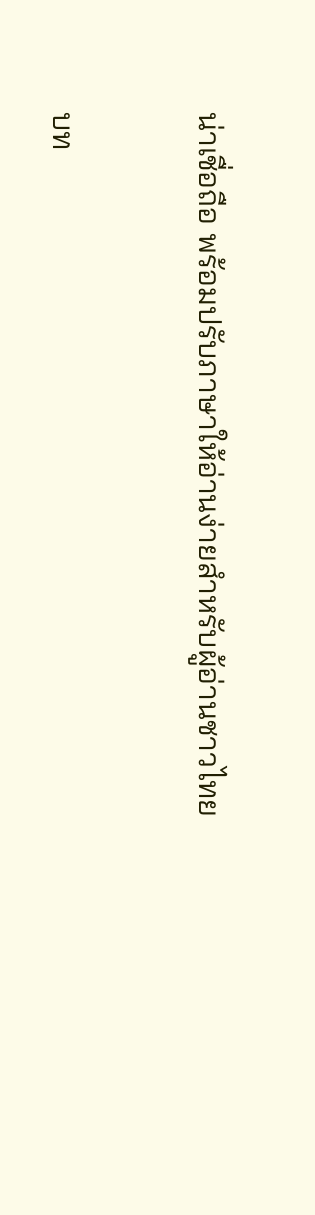น่าเชื่อถือ พร้อมปรับภาษาให้อ่านง่ายสำหรับผู้อ่านชาวไทย

บท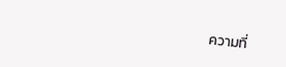ความที่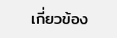เกี่ยวข้อง